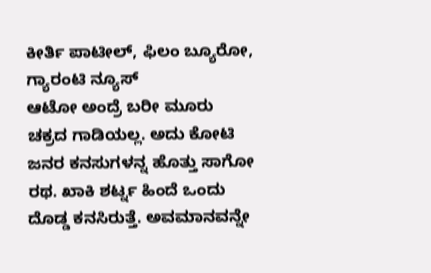ಕೀರ್ತಿ ಪಾಟೀಲ್, ಫಿಲಂ ಬ್ಯೂರೋ, ಗ್ಯಾರಂಟಿ ನ್ಯೂಸ್
ಆಟೋ ಅಂದ್ರೆ ಬರೀ ಮೂರು ಚಕ್ರದ ಗಾಡಿಯಲ್ಲ. ಅದು ಕೋಟಿ ಜನರ ಕನಸುಗಳನ್ನ ಹೊತ್ತು ಸಾಗೋ ರಥ. ಖಾಕಿ ಶರ್ಟ್ನ ಹಿಂದೆ ಒಂದು ದೊಡ್ಡ ಕನಸಿರುತ್ತೆ. ಅವಮಾನವನ್ನೇ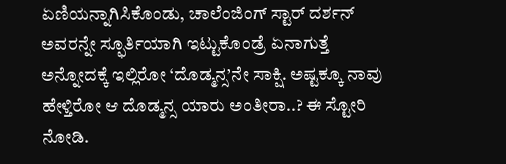ಏಣಿಯನ್ನಾಗಿಸಿಕೊಂಡು, ಚಾಲೆಂಜಿಂಗ್ ಸ್ಟಾರ್ ದರ್ಶನ್ ಅವರನ್ನೇ ಸ್ಫೂರ್ತಿಯಾಗಿ ಇಟ್ಟುಕೊಂಡ್ರೆ ಏನಾಗುತ್ತೆ ಅನ್ನೋದಕ್ಕೆ ಇಲ್ಲಿರೋ ‘ದೊಡ್ಮನ್ಸ’ನೇ ಸಾಕ್ಷಿ. ಅಷ್ಟಕ್ಕೂ ನಾವು ಹೇಳ್ತಿರೋ ಆ ದೊಡ್ಮನ್ಸ ಯಾರು ಅಂತೀರಾ..? ಈ ಸ್ಟೋರಿ ನೋಡಿ.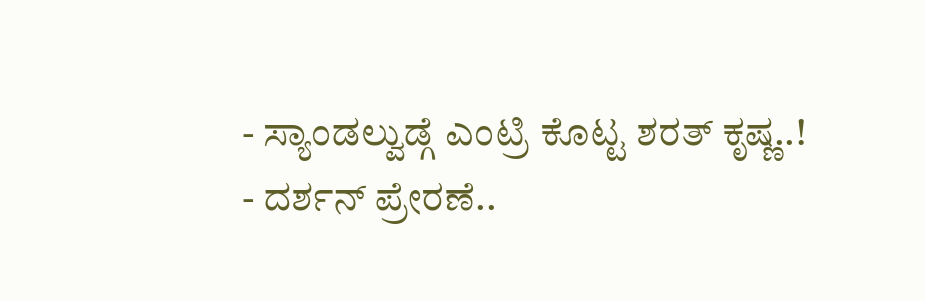- ಸ್ಯಾಂಡಲ್ವುಡ್ಗೆ ಎಂಟ್ರಿ ಕೊಟ್ಟ ಶರತ್ ಕೃಷ್ಣ..!
- ದರ್ಶನ್ ಪ್ರೇರಣೆ..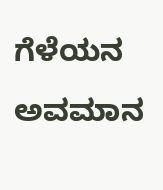ಗೆಳೆಯನ ಅವಮಾನ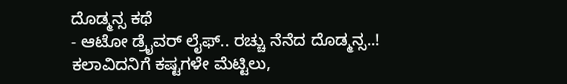ದೊಡ್ಮನ್ಸ ಕಥೆ
- ಆಟೋ ಡ್ರೈವರ್ ಲೈಫ್.. ರಚ್ಚು ನೆನೆದ ದೊಡ್ಮನ್ಸ..!
ಕಲಾವಿದನಿಗೆ ಕಷ್ಟಗಳೇ ಮೆಟ್ಟಿಲು,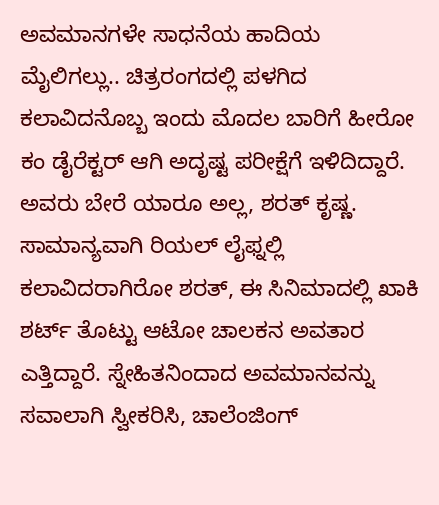ಅವಮಾನಗಳೇ ಸಾಧನೆಯ ಹಾದಿಯ ಮೈಲಿಗಲ್ಲು.. ಚಿತ್ರರಂಗದಲ್ಲಿ ಪಳಗಿದ ಕಲಾವಿದನೊಬ್ಬ ಇಂದು ಮೊದಲ ಬಾರಿಗೆ ಹೀರೋ ಕಂ ಡೈರೆಕ್ಟರ್ ಆಗಿ ಅದೃಷ್ಟ ಪರೀಕ್ಷೆಗೆ ಇಳಿದಿದ್ದಾರೆ. ಅವರು ಬೇರೆ ಯಾರೂ ಅಲ್ಲ, ಶರತ್ ಕೃಷ್ಣ. ಸಾಮಾನ್ಯವಾಗಿ ರಿಯಲ್ ಲೈಫ್ನಲ್ಲಿ ಕಲಾವಿದರಾಗಿರೋ ಶರತ್, ಈ ಸಿನಿಮಾದಲ್ಲಿ ಖಾಕಿ ಶರ್ಟ್ ತೊಟ್ಟು ಆಟೋ ಚಾಲಕನ ಅವತಾರ ಎತ್ತಿದ್ದಾರೆ. ಸ್ನೇಹಿತನಿಂದಾದ ಅವಮಾನವನ್ನು ಸವಾಲಾಗಿ ಸ್ವೀಕರಿಸಿ, ಚಾಲೆಂಜಿಂಗ್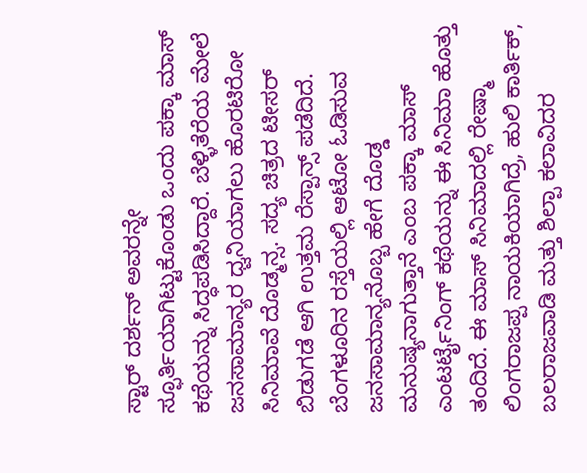ಸ್ಟಾರ್ ದರ್ಶನ್ ಅವರನ್ನೇ ಸ್ಫೂರ್ತಿಯಾಗಿಟ್ಟುಕೊಂಡು ಒಂದು ಪಕ್ಕಾ ಮಾಸ್ ಕಥೆಯನ್ನು ಸಿದ್ಧಪಡಿಸಿದ್ದಾರೆ. ಬೆಳ್ಳಿತೆರೆಯ ಮೇಲೆ ಜನಸಾಮಾನ್ಯರ ಧ್ವನಿಯಾಗಲು ಹೊರಟಿರೋ ಸಿನಿಮಾವೆ ದೊಡ್ಮನ್ಸ. ಸದ್ಯ ಚಿತ್ರದ ಟೀಸರ್ ಬಿಡುಗಡೆ ಆಗಿ ಉತ್ತಮ ರೆಸ್ಪಾನ್ಸ್ ಪಡೆದಿದೆ.
ಬೆಂಗಳೂರಿನ ರಸ್ತೆಯಲ್ಲಿ ಆಟೋ ಓಡಿಸುವ ಜನಸಾಮಾನ್ಯನೊಬ್ಬ ಹೇಗೆ ದೊಡ್ಡ ಮನುಷ್ಯನಾಗುತ್ತಾನೆ ಎಂಬ ಪಕ್ಕಾ ಮಾಸ್ ಎಂಟರ್ಟೈನಿಂಗ್ ಕಥೆಯನ್ನು ಈ ಸಿನಿಮಾ ಹೊತ್ತು ತಂದಿದೆ. ಈ ಮಾಸ್ ಸಿನಿಮಾದಲ್ಲಿ ರೇಷ್ಮಾ ಲಿಂಗರಾಜಪ್ಪ ನಾಯಕಿಯಾಗಿದ್ರೆ, ಹುಲಿ ಕಾರ್ತಿಕ್, ಬಲರಾಜವಾಡಿ ಮತ್ತು ಶಿಲ್ಪಾ ಕಲಾವಿದರ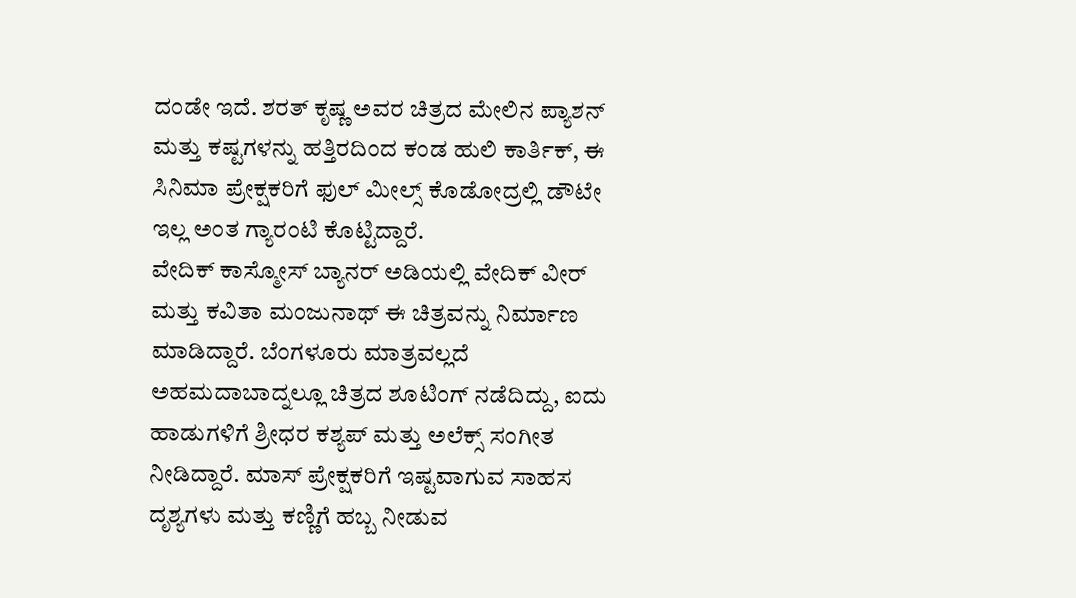ದಂಡೇ ಇದೆ. ಶರತ್ ಕೃಷ್ಣ ಅವರ ಚಿತ್ರದ ಮೇಲಿನ ಪ್ಯಾಶನ್ ಮತ್ತು ಕಷ್ಟಗಳನ್ನು ಹತ್ತಿರದಿಂದ ಕಂಡ ಹುಲಿ ಕಾರ್ತಿಕ್, ಈ ಸಿನಿಮಾ ಪ್ರೇಕ್ಷಕರಿಗೆ ಫುಲ್ ಮೀಲ್ಸ್ ಕೊಡೋದ್ರಲ್ಲಿ ಡೌಟೇ ಇಲ್ಲ ಅಂತ ಗ್ಯಾರಂಟಿ ಕೊಟ್ಟಿದ್ದಾರೆ.
ವೇದಿಕ್ ಕಾಸ್ಮೋಸ್ ಬ್ಯಾನರ್ ಅಡಿಯಲ್ಲಿ ವೇದಿಕ್ ವೀರ್ ಮತ್ತು ಕವಿತಾ ಮಂಜುನಾಥ್ ಈ ಚಿತ್ರವನ್ನು ನಿರ್ಮಾಣ ಮಾಡಿದ್ದಾರೆ. ಬೆಂಗಳೂರು ಮಾತ್ರವಲ್ಲದೆ ಅಹಮದಾಬಾದ್ನಲ್ಲೂ ಚಿತ್ರದ ಶೂಟಿಂಗ್ ನಡೆದಿದ್ದು, ಐದು ಹಾಡುಗಳಿಗೆ ಶ್ರೀಧರ ಕಶ್ಯಪ್ ಮತ್ತು ಅಲೆಕ್ಸ್ ಸಂಗೀತ ನೀಡಿದ್ದಾರೆ. ಮಾಸ್ ಪ್ರೇಕ್ಷಕರಿಗೆ ಇಷ್ಟವಾಗುವ ಸಾಹಸ ದೃಶ್ಯಗಳು ಮತ್ತು ಕಣ್ಣಿಗೆ ಹಬ್ಬ ನೀಡುವ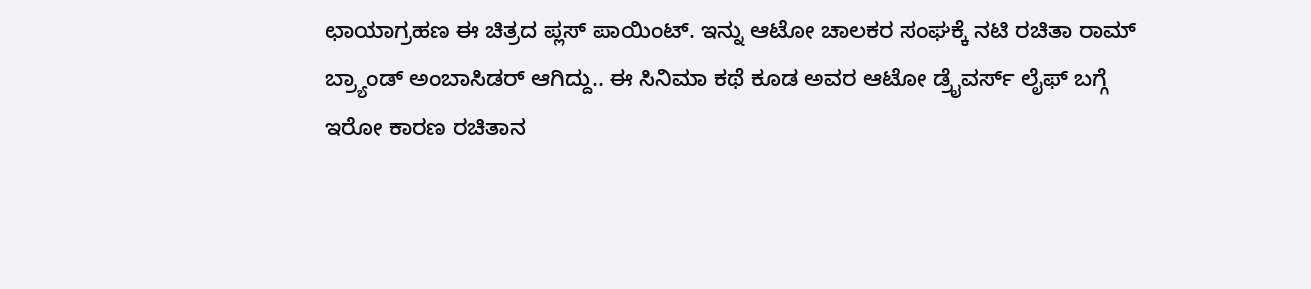ಛಾಯಾಗ್ರಹಣ ಈ ಚಿತ್ರದ ಪ್ಲಸ್ ಪಾಯಿಂಟ್. ಇನ್ನು ಆಟೋ ಚಾಲಕರ ಸಂಘಕ್ಕೆ ನಟಿ ರಚಿತಾ ರಾಮ್ ಬ್ರ್ಯಾಂಡ್ ಅಂಬಾಸಿಡರ್ ಆಗಿದ್ದು.. ಈ ಸಿನಿಮಾ ಕಥೆ ಕೂಡ ಅವರ ಆಟೋ ಡ್ರೈವರ್ಸ್ ಲೈಫ್ ಬಗ್ಗೆ ಇರೋ ಕಾರಣ ರಚಿತಾನ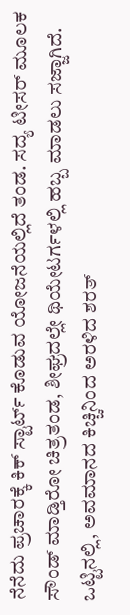ನೆನೆದು ಪ್ರಚಾರಕ್ಕೆ ಕಿಕ್ ಸ್ಟಾರ್ಟ್ ಕೊಡುವ ಯೋಜನೆಯಲ್ಲಿದೆ ತಂಡ. ಸದ್ಯ ಟೀಸರ್ ಮೂಲಕ ಸೌಂಡ್ ಮಾಡ್ತಿರೋ ಚಿತ್ರತಂಡ, ಶೀಘ್ರದಲ್ಲೇ ಥಿಯೇಟರ್ಗಳಲ್ಲಿ ಹಬ್ಬ ಮಾಡಲು ಸಜ್ಜಾಗಿದೆ. ಒಟ್ಟಿನಲ್ಲಿ, ಅವಮಾನದ ಕಿಚ್ಚಿನಿಂದ ಅರಳಿದ ಶರತ್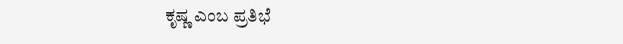ಕೃಷ್ಣ ಎಂಬ ಪ್ರತಿಭೆ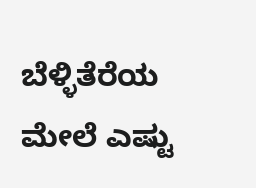ಬೆಳ್ಳಿತೆರೆಯ ಮೇಲೆ ಎಷ್ಟು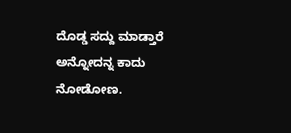ದೊಡ್ಡ ಸದ್ದು ಮಾಡ್ತಾರೆ ಅನ್ನೋದನ್ನ ಕಾದು ನೋಡೋಣ.